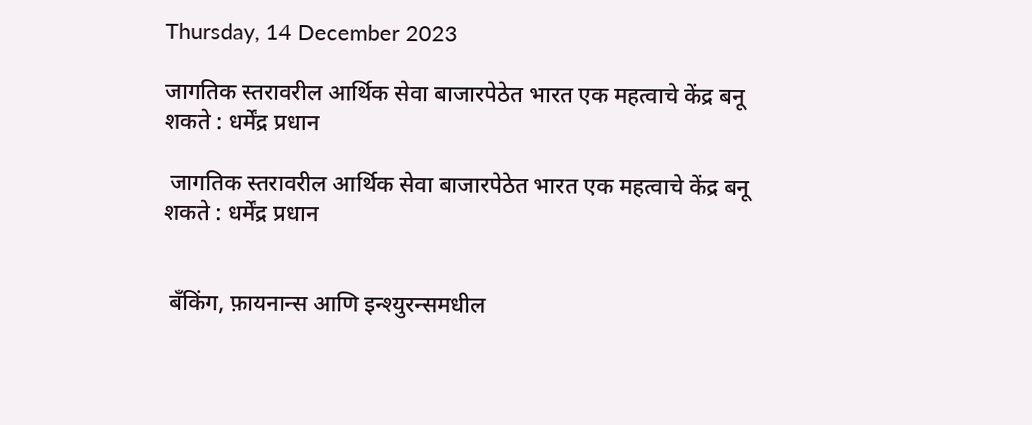Thursday, 14 December 2023

जागतिक स्तरावरील आर्थिक सेवा बाजारपेठेत भारत एक महत्वाचे केंद्र बनू शकते : धर्मेंद्र प्रधान

 जागतिक स्तरावरील आर्थिक सेवा बाजारपेठेत भारत एक महत्वाचे केंद्र बनू शकते : धर्मेंद्र प्रधान


 बॅंकिंग, फ़ायनान्स आणि इन्श्युरन्समधील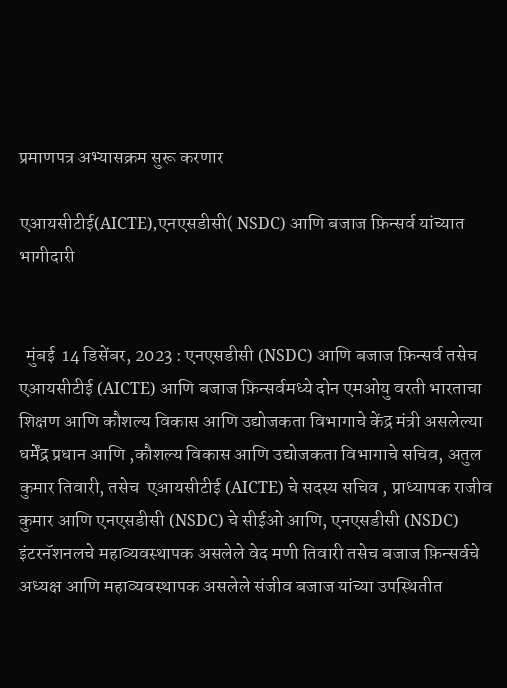प्रमाणपत्र अभ्यासक्रम सुरू करणार

एआयसीटीई(AICTE),एनएसडीसी( NSDC) आणि बजाज फ़िन्सर्व यांच्यात भागीदारी


  मुंबई  14 डिसेंबर, 2023 : एनएसडीसी (NSDC) आणि बजाज फ़िन्सर्व तसेच एआयसीटीई (AICTE) आणि बजाज फ़िन्सर्वमध्ये दोन एमओयु वरती भारताचा शिक्षण आणि कौशल्य विकास आणि उद्योजकता विभागाचे केंद्र मंत्री असलेल्या धर्मेंद्र प्रधान आणि ,कौशल्य विकास आणि उद्योजकता विभागाचे सचिव, अतुल कुमार तिवारी, तसेच  एआयसीटीई (AICTE) चे सदस्य सचिव , प्राध्यापक राजीव कुमार आणि एनएसडीसी (NSDC) चे सीईओ आणि, एनएसडीसी (NSDC) इंटरनॅशनलचे महाव्यवस्थापक असलेले वेद मणी तिवारी तसेच बजाज फ़िन्सर्वचे अध्यक्ष आणि महाव्यवस्थापक असलेले संजीव बजाज यांच्या उपस्थितीत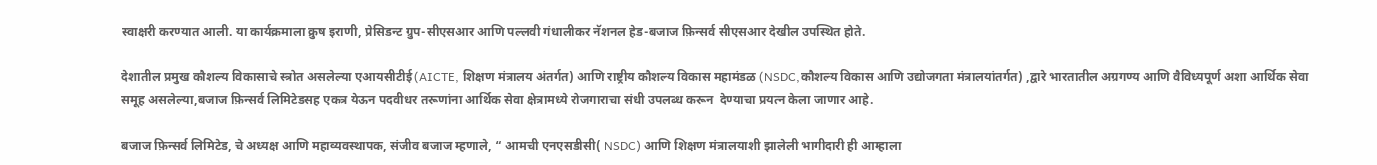स्वाक्षरी करण्यात आली. या कार्यक्रमाला क्रुष इराणी, प्रेसिडन्ट ग्रुप-सीएसआर आणि पल्लवी गंधालीकर नॅशनल हेड-बजाज फ़िन्सर्व सीएसआर देखील उपस्थित होते.

देशातील प्रमुख कौशल्य विकासाचे स्त्रोत असलेल्या एआयसीटीई(AICTE, शिक्षण मंत्रालय अंतर्गत) आणि राष्ट्रीय कौशल्य विकास महामंडळ (NSDC,कौशल्य विकास आणि उद्योजगता मंत्रालयांतर्गत) ,द्वारे भारतातील अग्रगण्य आणि वैविध्यपूर्ण अशा आर्थिक सेवा समूह असलेल्या,बजाज फ़िन्सर्व लिमिटेडसह एकत्र येऊन पदवीधर तरूणांना आर्थिक सेवा क्षेत्रामध्ये रोजगाराचा संधी उपलब्ध करून  देण्याचा प्रयत्न केला जाणार आहे.

बजाज फ़िन्सर्व लिमिटेड, चे अध्यक्ष आणि महाव्यवस्थापक, संजीव बजाज म्हणाले, “ आमची एनएसडीसी( NSDC) आणि शिक्षण मंत्रालयाशी झालेली भागीदारी ही आम्हाला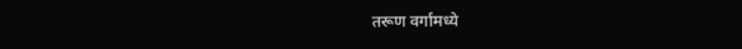तरूण वर्गामध्ये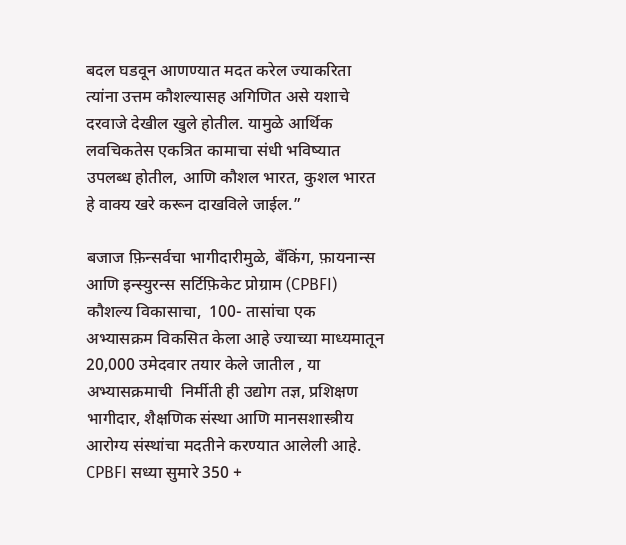बदल घडवून आणण्यात मदत करेल ज्याकरिता त्यांना उत्तम कौशल्यासह अगिणित असे यशाचे दरवाजे देखील खुले होतील. यामुळे आर्थिक लवचिकतेस एकत्रित कामाचा संधी भविष्यात उपलब्ध होतील, आणि कौशल भारत, कुशल भारत  हे वाक्य खरे करून दाखविले जाईल.”

बजाज फ़िन्सर्वचा भागीदारीमुळे, बॅंकिंग, फ़ायनान्स आणि इन्स्युरन्स सर्टिफ़िकेट प्रोग्राम (CPBFI) कौशल्य विकासाचा,  100- तासांचा एक अभ्यासक्रम विकसित केला आहे ज्याच्या माध्यमातून 20,000 उमेदवार तयार केले जातील , या अभ्यासक्रमाची  निर्मीती ही उद्योग तज्ञ, प्रशिक्षण भागीदार, शैक्षणिक संस्था आणि मानसशास्त्रीय आरोग्य संस्थांचा मदतीने करण्यात आलेली आहे. CPBFI सध्या सुमारे 350 +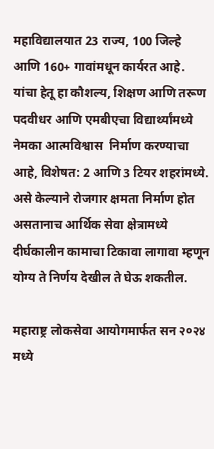महाविद्यालयात 23 राज्य, 100 जिल्हे आणि 160+ गावांमधून कार्यरत आहे. यांचा हेतू हा कौशल्य, शिक्षण आणि तरूण पदवीधर आणि एमबीएचा विद्यार्थ्यांमध्ये नेमका आत्मविश्वास  निर्माण करण्याचा आहे, विशेषत: 2 आणि 3 टियर शहरांमध्ये. असे केल्याने रोजगार क्षमता निर्माण होत असतानाच आर्थिक सेवा क्षेत्रामध्ये दीर्घकालीन कामाचा टिकावा लागावा म्हणून योग्य ते निर्णय देखील ते घेऊ शकतील.

महाराष्ट्र लोकसेवा आयोगमार्फत सन २०२४ मध्ये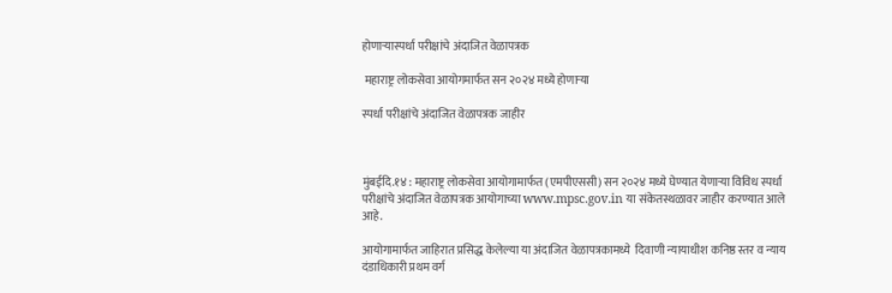होणाऱ्यास्पर्धा परीक्षांचे अंदाजित वेळापत्रक

 महाराष्ट्र लोकसेवा आयोगमार्फत सन २०२४ मध्ये होणाऱ्या

स्पर्धा परीक्षांचे अंदाजित वेळापत्रक जाहीर



मुंबईदि.१४ : महाराष्ट्र लोकसेवा आयोगामार्फत (एमपीएससी) सन २०२४ मध्ये घेण्यात येणाऱ्या विविध स्पर्धा परीक्षांचे अंदाजित वेळापत्रक आयोगाच्या www.mpsc.gov.in या संकेतस्थळावर जाहीर करण्यात आले आहे.

आयोगामार्फत जाहिरात प्रसिद्ध केलेल्या या अंदाजित वेळापत्रकामध्ये  दिवाणी न्यायाधीश कनिष्ठ स्तर व न्याय दंडाधिकारी प्रथम वर्ग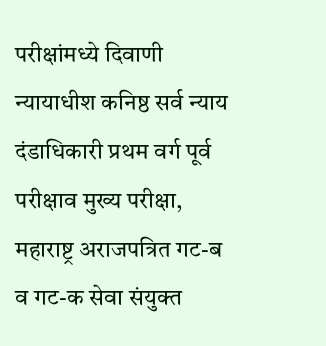परीक्षांमध्ये दिवाणी न्यायाधीश कनिष्ठ सर्व न्याय दंडाधिकारी प्रथम वर्ग पूर्व परीक्षाव मुख्य परीक्षा, महाराष्ट्र अराजपत्रित गट-ब व गट-क सेवा संयुक्त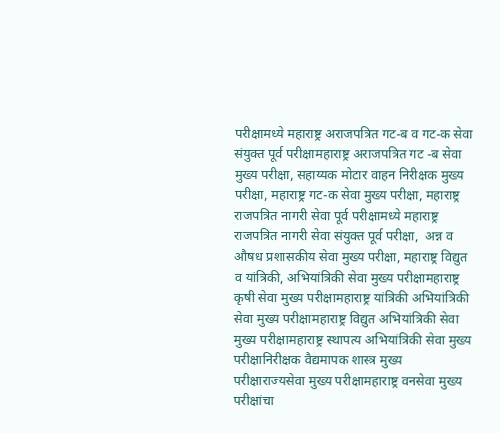परीक्षामध्ये महाराष्ट्र अराजपत्रित गट-ब व गट-क सेवा संयुक्त पूर्व परीक्षामहाराष्ट्र अराजपत्रित गट -ब सेवा मुख्य परीक्षा, सहाय्यक मोटार वाहन निरीक्षक मुख्य परीक्षा, महाराष्ट्र गट-क सेवा मुख्य परीक्षा, महाराष्ट्र राजपत्रित नागरी सेवा पूर्व परीक्षामध्ये महाराष्ट्र राजपत्रित नागरी सेवा संयुक्त पूर्व परीक्षा,  अन्न व औषध प्रशासकीय सेवा मुख्य परीक्षा, महाराष्ट्र विद्युत व यांत्रिकी, अभियांत्रिकी सेवा मुख्य परीक्षामहाराष्ट्र कृषी सेवा मुख्य परीक्षामहाराष्ट्र यांत्रिकी अभियांत्रिकी सेवा मुख्य परीक्षामहाराष्ट्र विद्युत अभियांत्रिकी सेवा मुख्य परीक्षामहाराष्ट्र स्थापत्य अभियांत्रिकी सेवा मुख्य परीक्षानिरीक्षक वैद्यमापक शास्त्र मुख्य परीक्षाराज्यसेवा मुख्य परीक्षामहाराष्ट्र वनसेवा मुख्य परीक्षांचा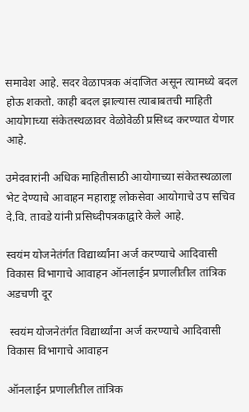समावेश आहे. सदर वेळापत्रक अंदाजित असून त्यामध्ये बदल होऊ शकतो. काही बदल झाल्यास त्याबाबतची माहिती आयोगाच्या संकेतस्थळावर वेळोवेळी प्रसिध्द करण्यात येणार आहे.

उमेदवारांनी अधिक माहितीसाठी आयोगाच्या संकेतस्थळाला भेट देण्याचे आवाहन महाराष्ट्र लोकसेवा आयोगाचे उप सचिव दे.वि. तावडे यांनी प्रसिध्दीपत्रकाद्वारे केले आहे.

स्वयंम योजनेतंर्गत विद्यार्थ्यांना अर्ज करण्याचे आदिवासी विकास विभागाचे आवाहन ऑनलाईन प्रणालीतील तांत्रिक अडचणी दूर

 स्वयंम योजनेतंर्गत विद्यार्थ्यांना अर्ज करण्याचे आदिवासी विकास विभागाचे आवाहन

ऑनलाईन प्रणालीतील तांत्रिक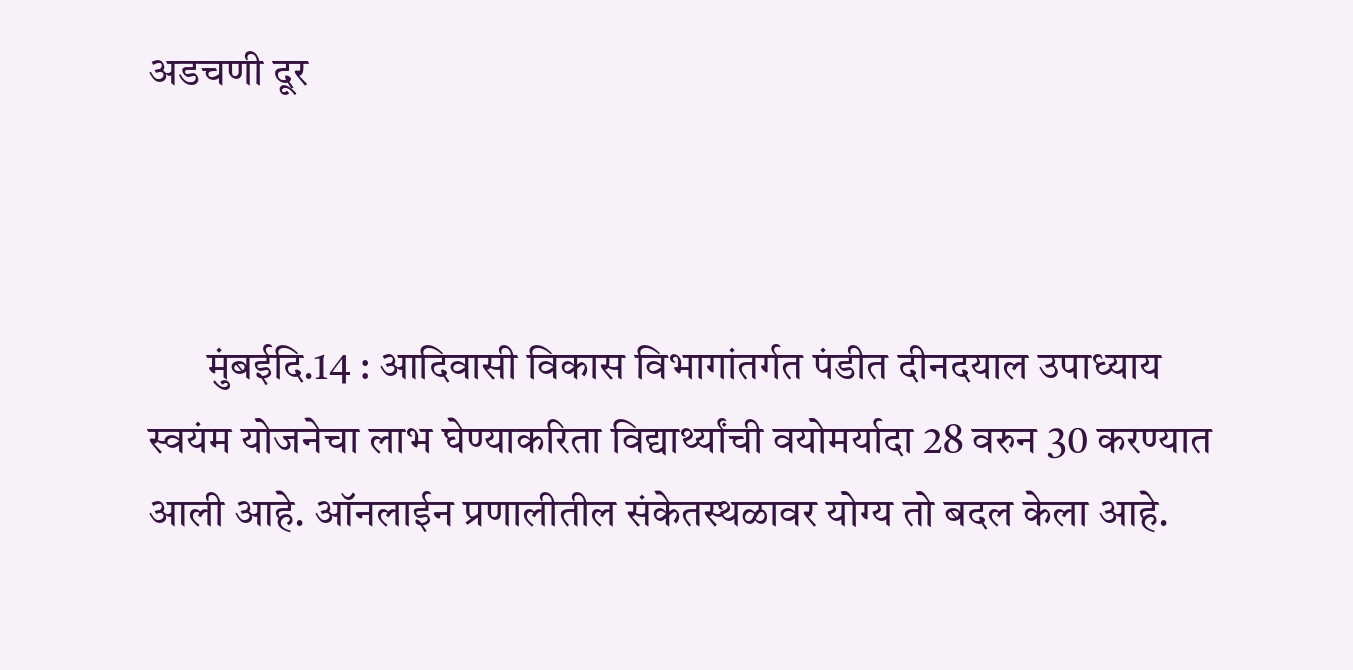अडचणी दूर



       मुंबईदि.14 : आदिवासी विकास विभागांतर्गत पंडीत दीनदयाल उपाध्याय स्वयंम योजनेचा लाभ घेण्याकरिता विद्यार्थ्यांची वयोमर्यादा 28 वरुन 30 करण्यात आली आहे. ऑनलाईन प्रणालीतील संकेतस्थळावर योग्य तो बदल केला आहे.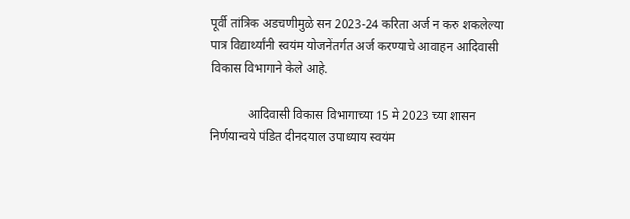पूर्वी तांत्रिक अडचणीमुळे सन 2023-24 करिता अर्ज न करु शकलेल्या पात्र विद्यार्थ्यांनी स्वयंम योजनेंतर्गत अर्ज करण्याचे आवाहन आदिवासी विकास विभागाने केले आहे.

            आदिवासी विकास विभागाच्या 15 मे 2023 च्या शासन निर्णयान्वये पंडित दीनदयाल उपाध्याय स्वयंम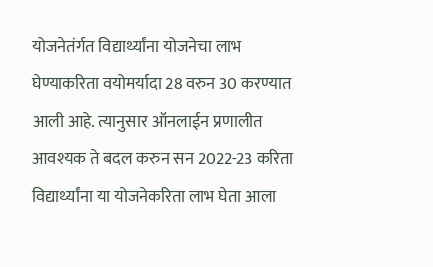योजनेतंर्गत विद्यार्थ्यांना योजनेचा लाभ घेण्याकरिता वयोमर्यादा 28 वरुन 30 करण्यात आली आहे. त्यानुसार ऑनलाईन प्रणालीत आवश्यक ते बदल करुन सन 2022-23 करिता विद्यार्थ्यांना या योजनेकरिता लाभ घेता आला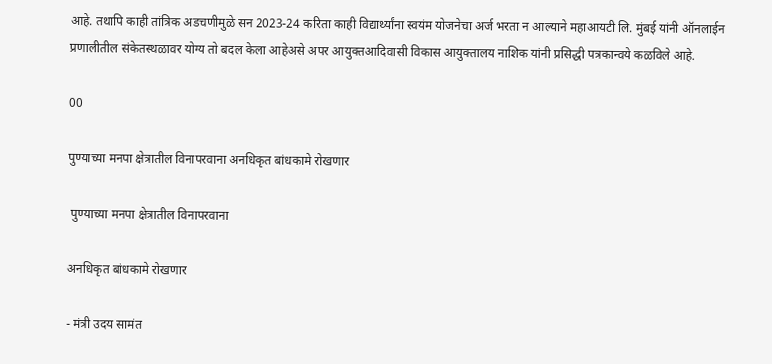आहे. तथापि काही तांत्रिक अडचणीमुळे सन 2023-24 करिता काही विद्यार्थ्यांना स्वयंम योजनेचा अर्ज भरता न आल्याने महाआयटी लि. मुंबई यांनी ऑनलाईन प्रणालीतील संकेतस्थळावर योग्य तो बदल केला आहेअसे अपर आयुक्तआदिवासी विकास आयुक्तालय नाशिक यांनी प्रसिद्धी पत्रकान्वये कळविले आहे.

00

पुण्याच्या मनपा क्षेत्रातील विनापरवाना अनधिकृत बांधकामे रोखणार

 पुण्याच्या मनपा क्षेत्रातील विनापरवाना

अनधिकृत बांधकामे रोखणार

- मंत्री उदय सामंत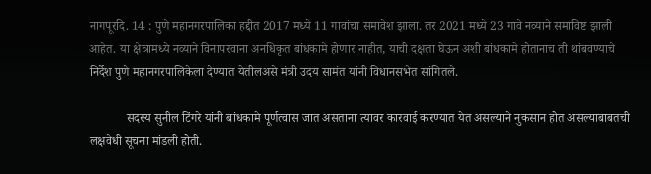नागपूरदि. 14 : पुणे महानगरपालिका हद्दीत 2017 मध्ये 11 गावांचा समावेश झाला. तर 2021 मध्ये 23 गावे नव्याने समाविष्ट झाली आहेत. या क्षेत्रामध्ये नव्याने विनापरवाना अनधिकृत बांधकामे होणार नाहीत, याची दक्षता घेऊन अशी बांधकामे होतानाच ती थांबवण्याचे निर्देश पुणे महानगरपालिकेला देण्यात येतीलअसे मंत्री उदय सामंत यांनी विधानसभेत सांगितले.

            सदस्य सुनील टिंगरे यांनी बांधकामे पूर्णत्वास जात असताना त्यावर कारवाई करण्यात येत असल्याने नुकसान होत असल्याबाबतची लक्षवेधी सूचना मांडली होती.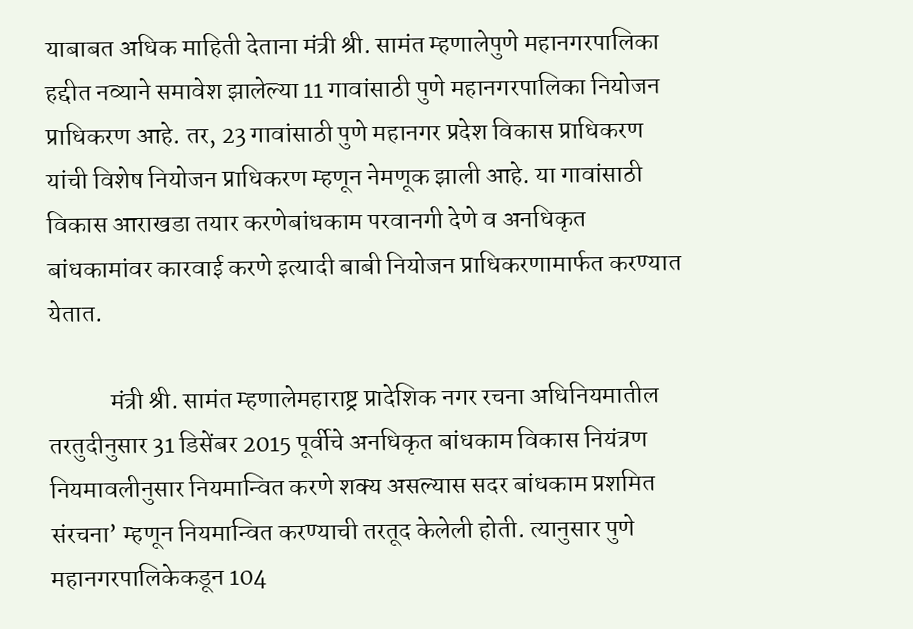याबाबत अधिक माहिती देताना मंत्री श्री. सामंत म्हणालेपुणे महानगरपालिका हद्दीत नव्याने समावेश झालेल्या 11 गावांसाठी पुणे महानगरपालिका नियोजन प्राधिकरण आहे. तर, 23 गावांसाठी पुणे महानगर प्रदेश विकास प्राधिकरण यांची विशेष नियोजन प्राधिकरण म्हणून नेमणूक झाली आहे. या गावांसाठी विकास आराखडा तयार करणेबांधकाम परवानगी देणे व अनधिकृत बांधकामांवर कारवाई करणे इत्यादी बाबी नियोजन प्राधिकरणामार्फत करण्यात येतात.

            मंत्री श्री. सामंत म्हणालेमहाराष्ट्र प्रादेशिक नगर रचना अधिनियमातील तरतुदीनुसार 31 डिसेंबर 2015 पूर्वीचे अनधिकृत बांधकाम विकास नियंत्रण नियमावलीनुसार नियमान्वित करणे शक्य असल्यास सदर बांधकाम प्रशमित संरचना’ म्हणून नियमान्वित करण्याची तरतूद केलेली होती. त्यानुसार पुणे महानगरपालिकेकडून 104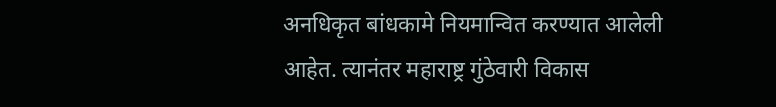अनधिकृत बांधकामे नियमान्वित करण्यात आलेली आहेत. त्यानंतर महाराष्ट्र गुंठेवारी विकास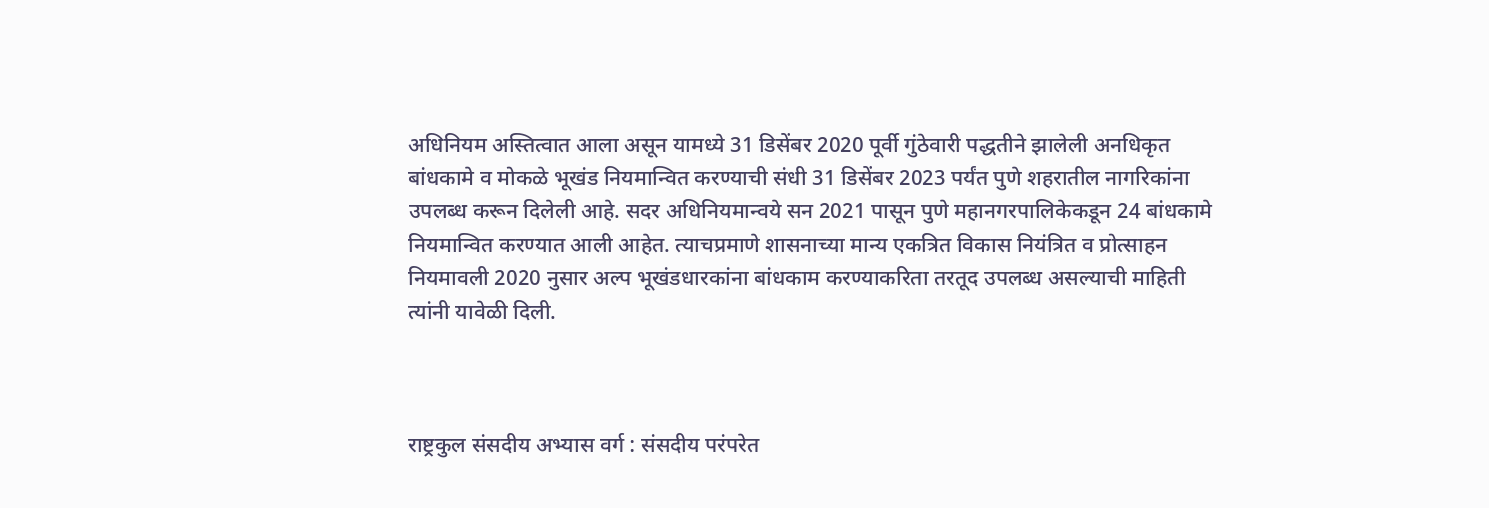अधिनियम अस्तित्वात आला असून यामध्ये 31 डिसेंबर 2020 पूर्वी गुंठेवारी पद्धतीने झालेली अनधिकृत बांधकामे व मोकळे भूखंड नियमान्वित करण्याची संधी 31 डिसेंबर 2023 पर्यंत पुणे शहरातील नागरिकांना उपलब्ध करून दिलेली आहे. सदर अधिनियमान्वये सन 2021 पासून पुणे महानगरपालिकेकडून 24 बांधकामे नियमान्वित करण्यात आली आहेत. त्याचप्रमाणे शासनाच्या मान्य एकत्रित विकास नियंत्रित व प्रोत्साहन नियमावली 2020 नुसार अल्प भूखंडधारकांना बांधकाम करण्याकरिता तरतूद उपलब्ध असल्याची माहिती त्यांनी यावेळी दिली.



राष्ट्रकुल संसदीय अभ्यास वर्ग : संसदीय परंपरेत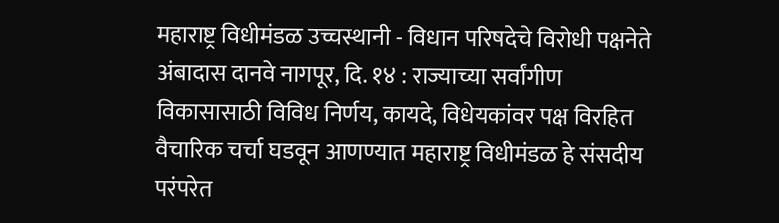महाराष्ट्र विधीमंडळ उच्चस्थानी - विधान परिषदेचे विरोधी पक्षनेते अंबादास दानवे नागपूर, दि. १४ : राज्याच्या सर्वांगीण विकासासाठी विविध निर्णय, कायदे, विधेयकांवर पक्ष विरहित वैचारिक चर्चा घडवून आणण्यात महाराष्ट्र विधीमंडळ हे संसदीय परंपरेत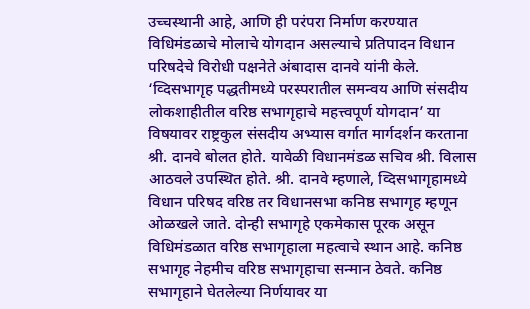उच्चस्थानी आहे, आणि ही परंपरा निर्माण करण्यात विधिमंडळाचे मोलाचे योगदान असल्याचे प्रतिपादन विधान परिषदेचे विरोधी पक्षनेते अंबादास दानवे यांनी केले. ‘व्दिसभागृह पद्धतीमध्ये परस्परातील समन्वय आणि संसदीय लोकशाहीतील वरिष्ठ सभागृहाचे महत्त्वपूर्ण योगदान’ या विषयावर राष्ट्रकुल संसदीय अभ्यास वर्गात मार्गदर्शन करताना श्री. दानवे बोलत होते. यावेळी विधानमंडळ सचिव श्री. विलास आठवले उपस्थित होते. श्री. दानवे म्हणाले, व्दिसभागृहामध्ये विधान परिषद वरिष्ठ तर विधानसभा कनिष्ठ सभागृह म्हणून ओळखले जाते. दोन्ही सभागृहे एकमेकास पूरक असून विधिमंडळात वरिष्ठ सभागृहाला महत्वाचे स्थान आहे. कनिष्ठ सभागृह नेहमीच वरिष्ठ सभागृहाचा सन्मान ठेवते. कनिष्ठ सभागृहाने घेतलेल्या निर्णयावर या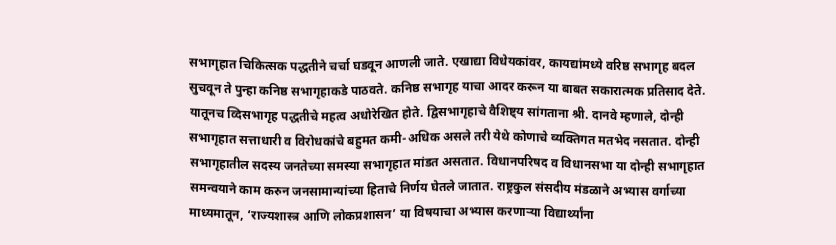सभागृहात चिकित्सक पद्धतीने चर्चा घडवून आणली जाते. एखाद्या विधेयकांवर, कायद्यांमध्ये वरिष्ठ सभागृह बदल सुचवून ते पुन्हा कनिष्ठ सभागृहाकडे पाठवते. कनिष्ठ सभागृह याचा आदर करून या बाबत सकारात्मक प्रतिसाद देते. यातूनच व्दिसभागृह पद्धतीचे महत्व अधोरेखित होते. द्विसभागृहाचे वैशिष्ट्य सांगताना श्री. दानवे म्हणाले, दोन्ही सभागृहात सत्ताधारी व विरोधकांचे बहुमत कमी-अधिक असले तरी येथे कोणाचे व्यक्तिगत मतभेद नसतात. दोन्ही सभागृहातील सदस्य जनतेच्या समस्या सभागृहात मांडत असतात. विधानपरिषद व विधानसभा या दोन्ही सभागृहात समन्वयाने काम करुन जनसामान्यांच्या हिताचे निर्णय घेतले जातात. राष्ट्रकुल संसदीय मंडळाने अभ्यास वर्गाच्या माध्यमातून, ‘राज्यशास्त्र आणि लोकप्रशासन’ या विषयाचा अभ्यास करणाऱ्या विद्यार्थ्यांना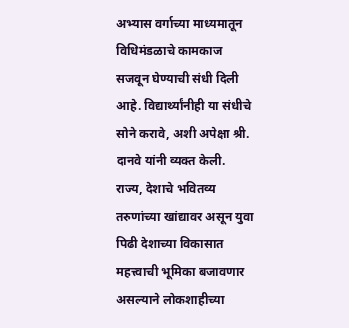अभ्यास वर्गाच्या माध्यमातून विधिमंडळाचे कामकाज सजवून घेण्याची संधी दिली आहे. विद्यार्थ्यांनीही या संधीचे सोने करावे, अशी अपेक्षा श्री. दानवे यांनी व्यक्त केली. राज्य, देशाचे भवितव्य तरुणांच्या खांद्यावर असून युवा पिढी देशाच्या विकासात महत्त्वाची भूमिका बजावणार असल्याने लोकशाहीच्या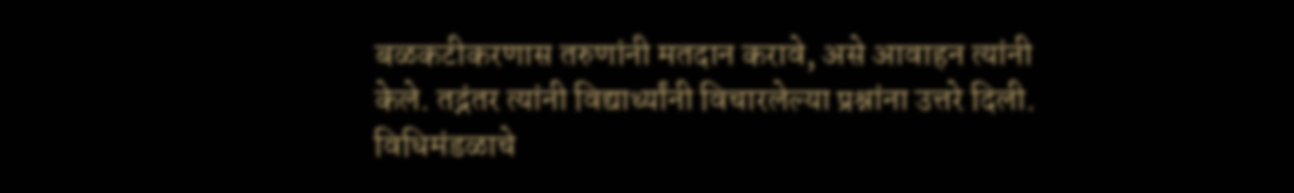बळकटीकरणास तरुणांनी मतदान करावे, असे आवाहन त्यांनी केले. तद्नंतर त्यांनी विद्यार्थ्यांनी विचारलेल्या प्रश्नांना उत्तरे दिली. विधिमंडळाचे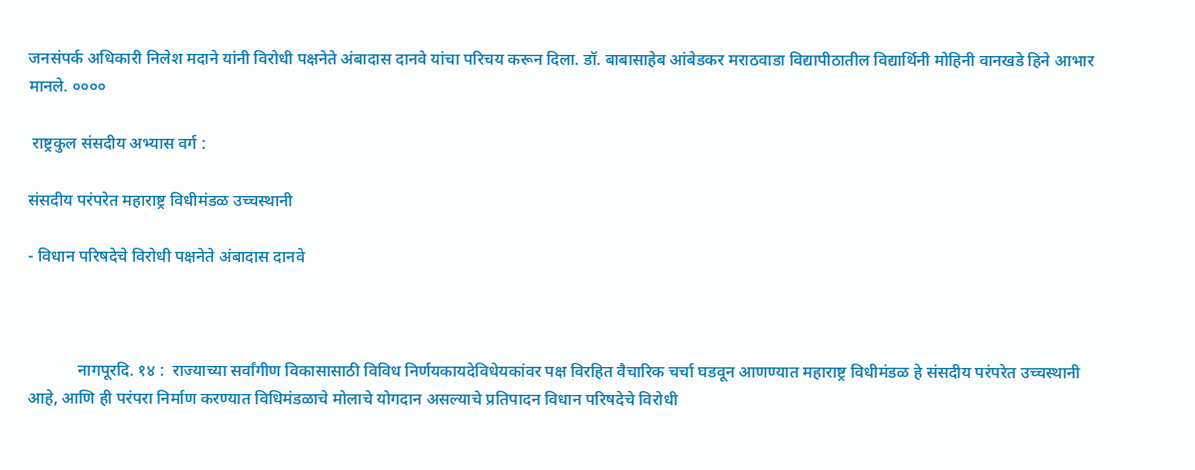जनसंपर्क अधिकारी निलेश मदाने यांनी विरोधी पक्षनेते अंबादास दानवे यांचा परिचय करून दिला. डॉ. बाबासाहेब आंबेडकर मराठवाडा विद्यापीठातील विद्यार्थिनी मोहिनी वानखडे हिने आभार मानले. ००००

 राष्ट्रकुल संसदीय अभ्यास वर्ग :

संसदीय परंपरेत महाराष्ट्र विधीमंडळ उच्चस्थानी

- विधान परिषदेचे विरोधी पक्षनेते अंबादास दानवे



            नागपूरदि. १४ :  राज्याच्या सर्वांगीण विकासासाठी विविध निर्णयकायदेविधेयकांवर पक्ष विरहित वैचारिक चर्चा घडवून आणण्यात महाराष्ट्र विधीमंडळ हे संसदीय परंपरेत उच्चस्थानी आहे, आणि ही परंपरा निर्माण करण्यात विधिमंडळाचे मोलाचे योगदान असल्याचे प्रतिपादन विधान परिषदेचे विरोधी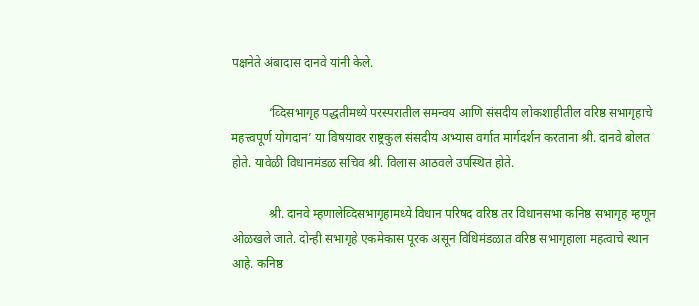पक्षनेते अंबादास दानवे यांनी केले.

            ‘व्दिसभागृह पद्धतीमध्ये परस्परातील समन्वय आणि संसदीय लोकशाहीतील वरिष्ठ सभागृहाचे महत्त्वपूर्ण योगदान’ या विषयावर राष्ट्रकुल संसदीय अभ्यास वर्गात मार्गदर्शन करताना श्री. दानवे बोलत होते. यावेळी विधानमंडळ सचिव श्री. विलास आठवले उपस्थित होते.

            श्री. दानवे म्हणालेव्दिसभागृहामध्ये विधान परिषद वरिष्ठ तर विधानसभा कनिष्ठ सभागृह म्हणून ओळखले जाते. दोन्ही सभागृहे एकमेकास पूरक असून विधिमंडळात वरिष्ठ सभागृहाला महत्वाचे स्थान आहे. कनिष्ठ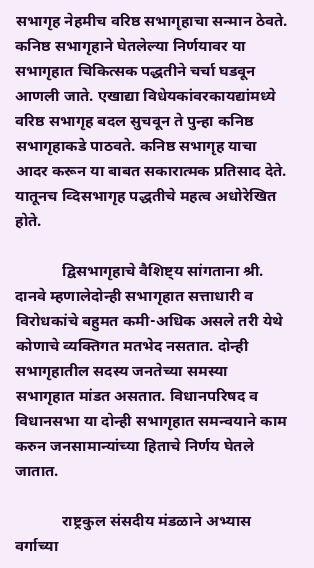सभागृह नेहमीच वरिष्ठ सभागृहाचा सन्मान ठेवते. कनिष्ठ सभागृहाने घेतलेल्या निर्णयावर या सभागृहात चिकित्सक पद्धतीने चर्चा घडवून आणली जाते. एखाद्या विधेयकांवरकायद्यांमध्ये वरिष्ठ सभागृह बदल सुचवून ते पुन्हा कनिष्ठ सभागृहाकडे पाठवते. कनिष्ठ सभागृह याचा आदर करून या बाबत सकारात्मक प्रतिसाद देते. यातूनच व्दिसभागृह पद्धतीचे महत्व अधोरेखित होते.

            द्विसभागृहाचे वैशिष्ट्य सांगताना श्री. दानवे म्हणालेदोन्ही सभागृहात सत्ताधारी व विरोधकांचे बहुमत कमी-अधिक असले तरी येथे कोणाचे व्यक्तिगत मतभेद नसतात. दोन्ही सभागृहातील सदस्य जनतेच्या समस्या सभागृहात मांडत असतात. विधानपरिषद व विधानसभा या दोन्ही सभागृहात समन्वयाने काम करुन जनसामान्यांच्या हिताचे निर्णय घेतले जातात.

            राष्ट्रकुल संसदीय मंडळाने अभ्यास वर्गाच्या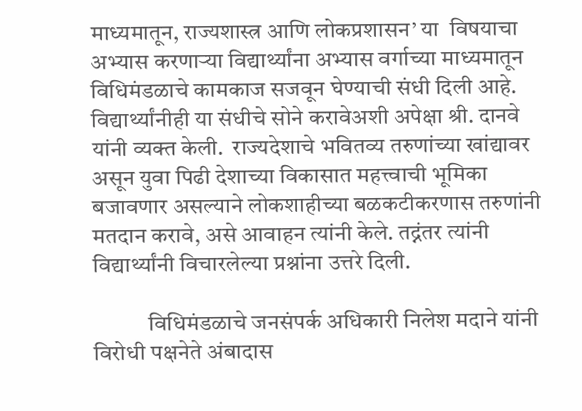माध्यमातून, राज्यशास्त्र आणि लोकप्रशासन’ या  विषयाचा अभ्यास करणाऱ्या विद्यार्थ्यांना अभ्यास वर्गाच्या माध्यमातून विधिमंडळाचे कामकाज सजवून घेण्याची संधी दिली आहे.  विद्यार्थ्यांनीही या संधीचे सोने करावेअशी अपेक्षा श्री. दानवे यांनी व्यक्त केली.  राज्यदेशाचे भवितव्य तरुणांच्या खांद्यावर असून युवा पिढी देशाच्या विकासात महत्त्वाची भूमिका बजावणार असल्याने लोकशाहीच्या बळकटीकरणास तरुणांनी मतदान करावे, असे आवाहन त्यांनी केले. तद्नंतर त्यांनी विद्यार्थ्यांनी विचारलेल्या प्रश्नांना उत्तरे दिली.

            विधिमंडळाचे जनसंपर्क अधिकारी निलेश मदाने यांनी विरोधी पक्षनेते अंबादास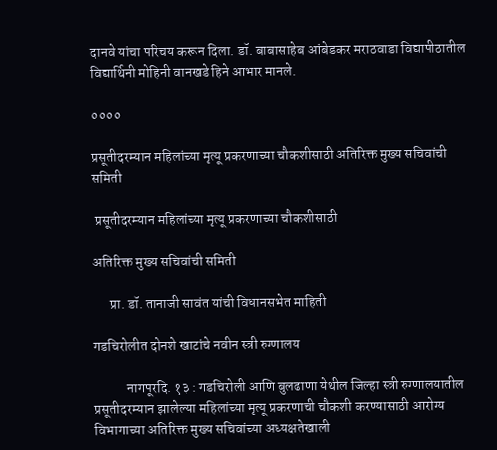दानवे यांचा परिचय करून दिला. डॉ. बाबासाहेब आंबेडकर मराठवाडा विद्यापीठातील विद्यार्थिनी मोहिनी वानखडे हिने आभार मानले.

००००

प्रसूतीदरम्यान महिलांच्या मृत्यू प्रकरणाच्या चौकशीसाठी अतिरिक्त मुख्य सचिवांची समिती

 प्रसूतीदरम्यान महिलांच्या मृत्यू प्रकरणाच्या चौकशीसाठी

अतिरिक्त मुख्य सचिवांची समिती

      प्रा. डॉ. तानाजी सावंत यांची विधानसभेत माहिती

गडचिरोलीत दोनशे खाटांचे नवीन स्त्री रुग्णालय

            नागपूरदि. १३ : गडचिरोली आणि बुलढाणा येथील जिल्हा स्त्री रुग्णालयातील प्रसूतीदरम्यान झालेल्या महिलांच्या मृत्यू प्रकरणाची चौकशी करण्यासाठी आरोग्य विभागाच्या अतिरिक्त मुख्य सचिवांच्या अध्यक्षतेखाली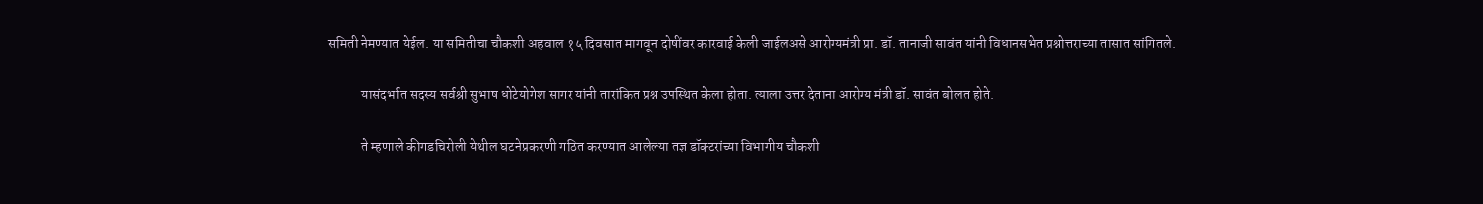समिती नेमण्यात येईल. या समितीचा चौकशी अहवाल १५ दिवसात मागवून दोषींवर कारवाई केली जाईलअसे आरोग्यमंत्री प्रा. डॉ. तानाजी सावंत यांनी विधानसभेत प्रश्नोत्तराच्या तासात सांगितले.

            यासंदर्भात सदस्य सर्वश्री सुभाष धोटेयोगेश सागर यांनी तारांकित प्रश्न उपस्थित केला होता. त्याला उत्तर देताना आरोग्य मंत्री डॉ. सावंत बोलत होते.

            ते म्हणाले कीगडचिरोली येथील घटनेप्रकरणी गठित करण्यात आलेल्या तज्ञ डॉक्टरांच्या विभागीय चौकशी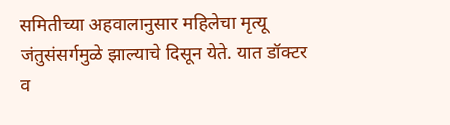समितीच्या अहवालानुसार महिलेचा मृत्यू जंतुसंसर्गमुळे झाल्याचे दिसून येते. यात डॉक्टर व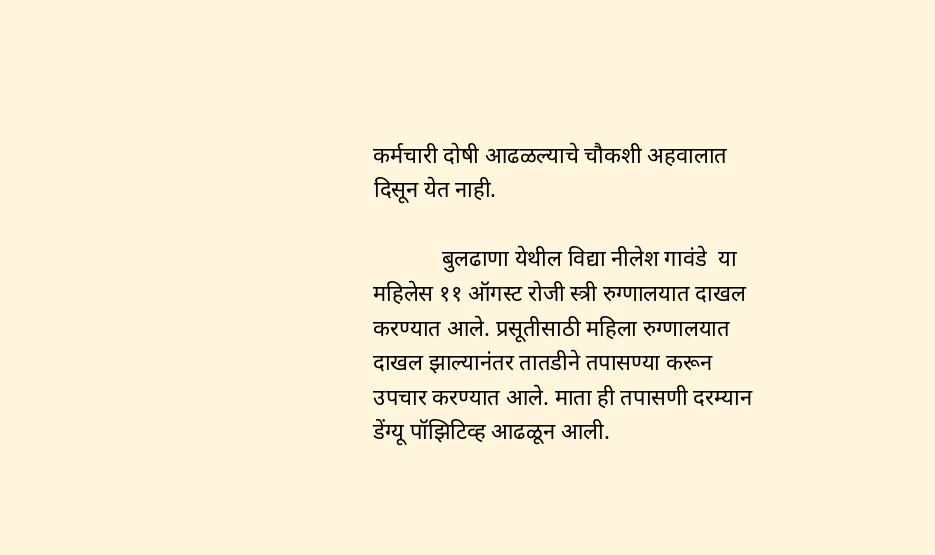कर्मचारी दोषी आढळल्याचे चौकशी अहवालात दिसून येत नाही.

            बुलढाणा येथील विद्या नीलेश गावंडे  या महिलेस ११ ऑगस्ट रोजी स्त्री रुग्णालयात दाखल करण्यात आले. प्रसूतीसाठी महिला रुग्णालयात दाखल झाल्यानंतर तातडीने तपासण्या करून उपचार करण्यात आले. माता ही तपासणी दरम्यान डेंग्यू पॉझिटिव्ह आढळून आली.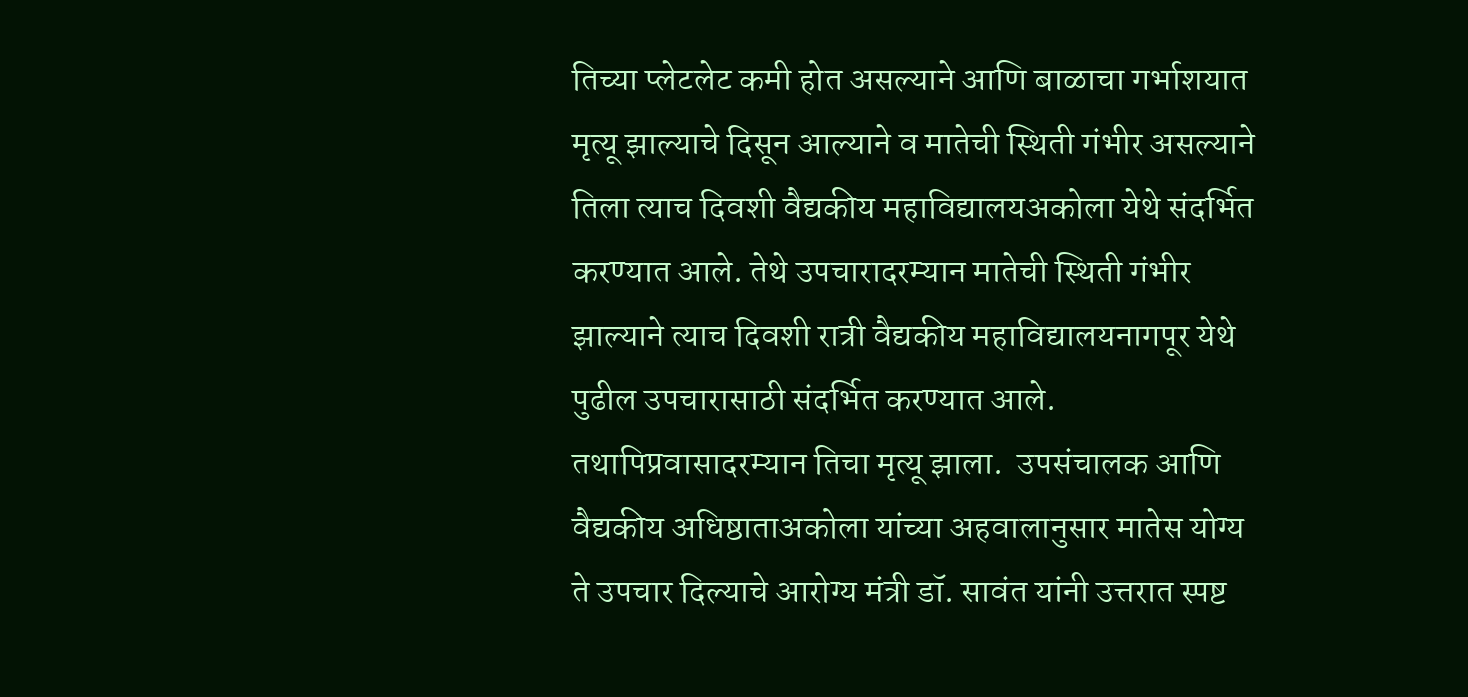तिच्या प्लेटलेट कमी होत असल्याने आणि बाळाचा गर्भाशयात मृत्यू झाल्याचे दिसून आल्याने व मातेची स्थिती गंभीर असल्याने तिला त्याच दिवशी वैद्यकीय महाविद्यालयअकोला येथे संदर्भित करण्यात आले. तेथे उपचारादरम्यान मातेची स्थिती गंभीर झाल्याने त्याच दिवशी रात्री वैद्यकीय महाविद्यालयनागपूर येथे पुढील उपचारासाठी संदर्भित करण्यात आले. तथापिप्रवासादरम्यान तिचा मृत्यू झाला.  उपसंचालक आणि वैद्यकीय अधिष्ठाताअकोला यांच्या अहवालानुसार मातेस योग्य ते उपचार दिल्याचे आरोग्य मंत्री डॉ. सावंत यांनी उत्तरात स्पष्ट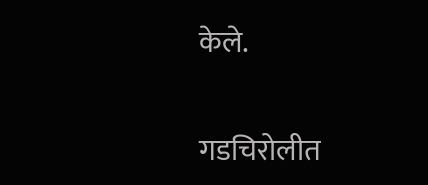केले.

गडचिरोलीत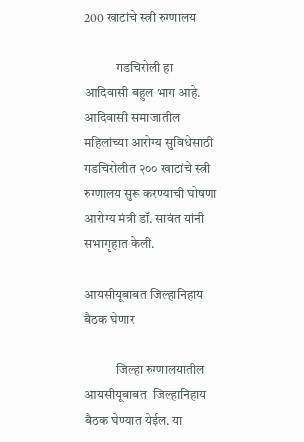200 खाटांचे स्त्री रुग्णालय

            गडचिरोली हा आदिवासी बहुल भाग आहे. आदिवासी समाजातील महिलांच्या आरोग्य सुविधेसाठी गडचिरोलीत २०० खाटांचे स्त्री रुग्णालय सुरू करण्याची घोषणा आरोग्य मंत्री डॉ. सावंत यांनी सभागृहात केली.

आयसीयूबाबत जिल्हानिहाय बैठक घेणार

            जिल्हा रुग्णालयातील आयसीयूबाबत  जिल्हानिहाय बैठक घेण्यात येईल. या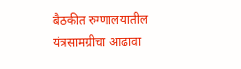बैठकीत रुग्णालयातील यंत्रसामग्रीचा आढावा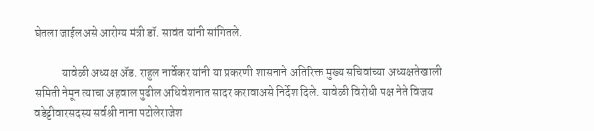घेतला जाईलअसे आरोग्य मंत्री डॉ. सावंत यांनी सांगितले.

            यावेळी अध्यक्ष ॲड. राहुल नार्वेकर यांनी या प्रकरणी शासनाने अतिरिक्त मुख्य सचिवांच्या अध्यक्षतेखाली समिती नेमून त्याचा अहवाल पुढील अधिवेशनात सादर करावाअसे निर्देश दिले. यावेळी विरोधी पक्ष नेते विजय वडेट्टीवारसदस्य सर्वश्री नाना पटोलेराजेश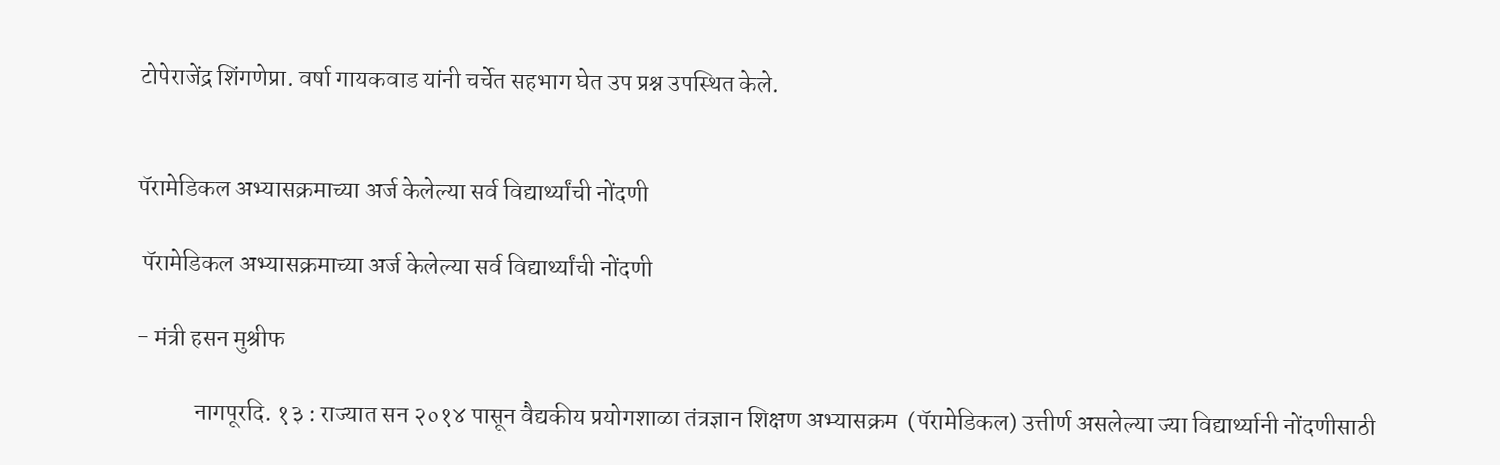टोपेराजेंद्र शिंगणेप्रा. वर्षा गायकवाड यांनी चर्चेत सहभाग घेत उप प्रश्न उपस्थित केले.


पॅरामेडिकल अभ्यासक्रमाच्या अर्ज केलेल्या सर्व विद्यार्थ्यांची नोंदणी

 पॅरामेडिकल अभ्यासक्रमाच्या अर्ज केलेल्या सर्व विद्यार्थ्यांची नोंदणी

- मंत्री हसन मुश्रीफ

            नागपूरदि. १३ : राज्यात सन २०१४ पासून वैद्यकीय प्रयोगशाळा तंत्रज्ञान शिक्षण अभ्यासक्रम  (पॅरामेडिकल) उत्तीर्ण असलेल्या ज्या विद्यार्थ्यानी नोंदणीसाठी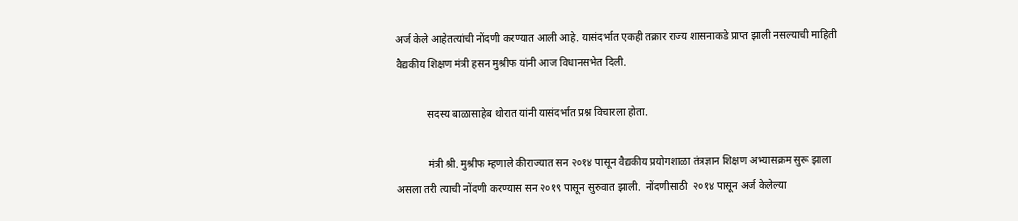अर्ज केले आहेतत्यांची नोंदणी करण्यात आली आहे. यासंदर्भात एकही तक्रार राज्य शासनाकडे प्राप्त झाली नसल्याची माहिती वैद्यकीय शिक्षण मंत्री हसन मुश्रीफ यांनी आज विधानसभेत दिली.

            सदस्य बाळासाहेब थोरात यांनी यासंदर्भात प्रश्न विचारला होता.

            मंत्री श्री. मुश्रीफ म्हणाले कीराज्यात सन २०१४ पासून वैद्यकीय प्रयोगशाळा तंत्रज्ञान शिक्षण अभ्यासक्रम सुरू झाला असला तरी त्याची नोंदणी करण्यास सन २०१९ पासून सुरुवात झाली.  नोंदणीसाठी  २०१४ पासून अर्ज केलेल्या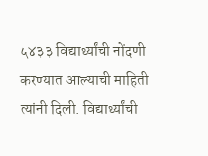५४३३ विद्यार्थ्यांची नोंदणी करण्यात आल्याची माहिती त्यांनी दिली. विद्यार्थ्यांची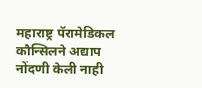महाराष्ट्र पॅरामेडिकल कौन्सिलने अद्याप नोंदणी केली नाही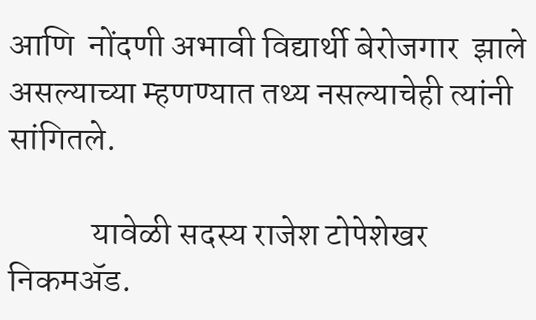आणि  नोंदणी अभावी विद्यार्थी बेरोजगार  झाले असल्याच्या म्हणण्यात तथ्य नसल्याचेही त्यांनी सांगितले.

            यावेळी सदस्य राजेश टोपेशेखर निकमॲड.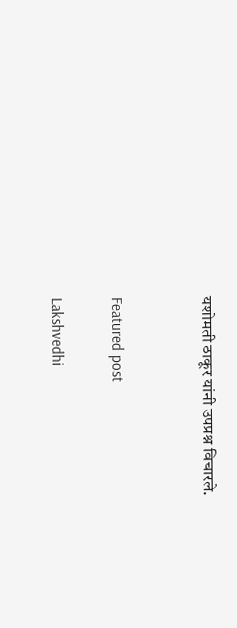यशोमती ठाकूर यांनी उपप्रश्न विचारले.


Featured post

Lakshvedhi